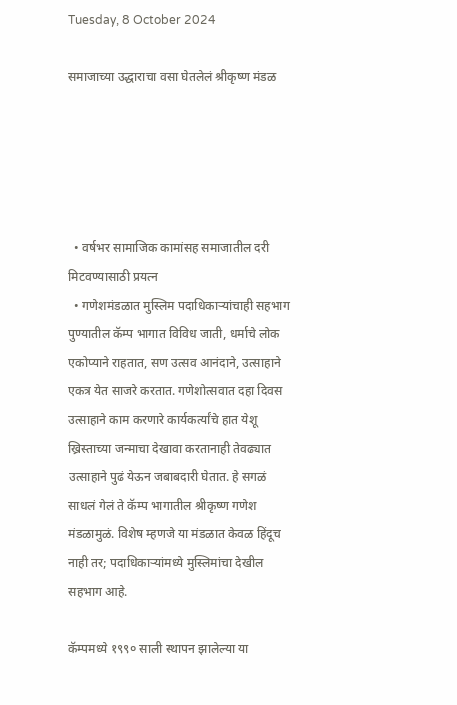Tuesday, 8 October 2024

समाजाच्या उद्धाराचा वसा घेतलेलं श्रीकृष्ण मंडळ





  • वर्षभर सामाजिक कामांसह समाजातील दरी मिटवण्यासाठी प्रयत्न
  • गणेशमंडळात मुस्लिम पदाधिकार्‍यांचाही सहभाग
पुण्यातील कॅम्प भागात विविध जाती, धर्माचे लोक एकोप्याने राहतात, सण उत्सव आनंदाने, उत्साहाने एकत्र येत साजरे करतात. गणेशोत्सवात दहा दिवस उत्साहाने काम करणारे कार्यकर्त्यांचे हात येशू ख्रिस्ताच्या जन्माचा देखावा करतानाही तेवढ्यात उत्साहाने पुढं येऊन जबाबदारी घेतात. हे सगळं साधलं गेलं ते कॅम्प भागातील श्रीकृष्ण गणेश मंडळामुळं. विशेष म्हणजे या मंडळात केवळ हिंदूच नाही तर; पदाधिकार्‍यांमध्ये मुस्लिमांचा देखील सहभाग आहे.

कॅम्पमध्ये १९९० साली स्थापन झालेल्या या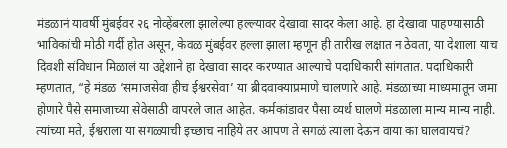मंडळानं यावर्षी मुंबईवर २६ नोव्हेंबरला झालेल्या हल्ल्यावर देखावा सादर केला आहे. हा देखावा पाहण्यासाठी भाविकांची मोठी गर्दी होत असून, केवळ मुंबईवर हल्ला झाला म्हणून ही तारीख लक्षात न ठेवता, या देशाला याच दिवशी संविधान मिळालं या उद्देशाने हा देखावा सादर करण्यात आल्याचे पदाधिकारी सांगतात. पदाधिकारी म्हणतात, “हे मंडळ ‘समाजसेवा हीच ईश्वरसेवा’ या ब्रीदवाक्याप्रमाणे चालणारे आहे. मंडळाच्या माध्यमातून जमा होणारे पैसे समाजाच्या सेवेसाठी वापरले जात आहेत. कर्मकांडावर पैसा व्यर्थ घालणे मंडळाला मान्य मान्य नाही. त्यांच्या मते, ईश्वराला या सगळ्याची इच्छाच नाहिये तर आपण ते सगळं त्याला देऊन वाया का घालवायचं?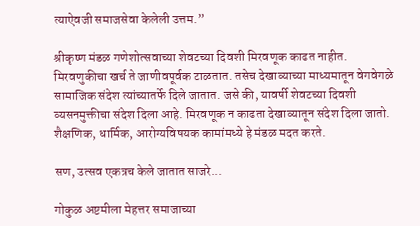त्याऐवजी समाजसेवा केलेली उत्तम.”

श्रीकृष्ण मंडळ गणेशोत्सवाच्या शेवटच्या दिवशी मिरवणूक काढत नाहीत. मिरवणुकीचा खर्च ते जाणीवपूर्वक टाळतात. तसेच देखाव्याच्या माध्यमातून वेगवेगळे सामाजिक संदेश त्यांच्यातर्फे दिले जातात. जसे की, यावर्षी शेवटच्या दिवशी व्यसनमुक्तीचा संदेश दिला आहे. मिरवणूक न काढता देखाव्यातून संदेश दिला जातो. शैक्षणिक, धार्मिक, आरोग्यविषयक कामांमध्ये हे मंडळ मदत करते.

सण, उत्सव एकत्रच केले जातात साजरे...

गोकुळ अष्टमीला मेहत्तर समाजाच्या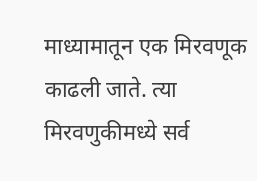माध्यामातून एक मिरवणूक काढली जाते. त्या मिरवणुकीमध्ये सर्व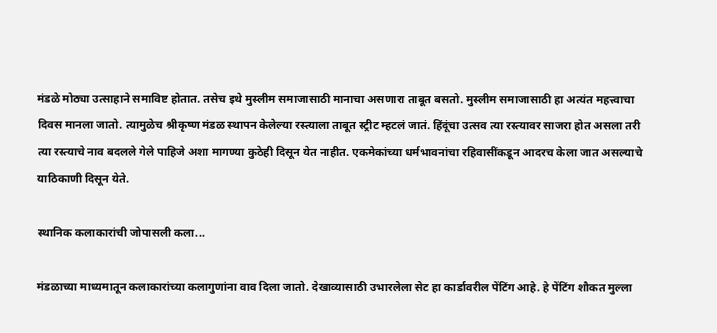मंडळे मोठ्या उत्साहाने समाविष्ट होतात. तसेच इथे मुस्लीम समाजासाठी मानाचा असणारा ताबूत बसतो. मुस्लीम समाजासाठी हा अत्यंत महत्त्वाचा दिवस मानला जातो. त्यामुळेच श्रीकृष्ण मंडळ स्थापन केलेल्या रस्त्याला ताबूत स्ट्रीट म्हटलं जातं. हिंदूंचा उत्सव त्या रस्त्यावर साजरा होत असला तरी त्या रस्त्याचे नाव बदलले गेले पाहिजे अशा मागण्या कुठेही दिसून येत नाहीत. एकमेकांच्या धर्मभावनांचा रहिवासींकडून आदरच केला जात असल्याचे याठिकाणी दिसून येते.

स्थानिक कलाकारांची जोपासली कला...

मंडळाच्या माध्यमातून कलाकारांच्या कलागुणांना वाव दिला जातो. देखाव्यासाठी उभारलेला सेट हा कार्डावरील पेंटिंग आहे. हे पेंटिंग शौकत मुल्ला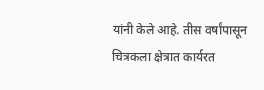यांनी केले आहे. तीस वर्षांपासून चित्रकला क्षेत्रात कार्यरत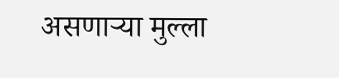असणार्‍या मुल्ला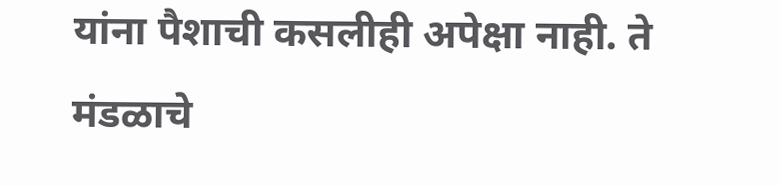यांना पैशाची कसलीही अपेक्षा नाही. ते मंडळाचे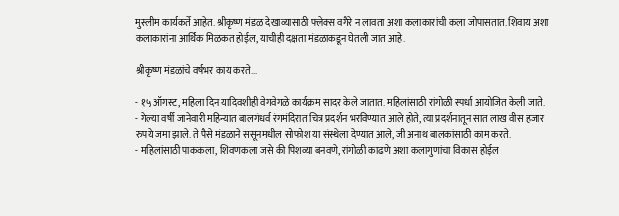मुस्लीम कार्यकर्ते आहेत. श्रीकृष्ण मंडळ देखाव्यासाठी फ्लेक्स वगैरे न लावता अशा कलाकारांची कला जोपासतात. शिवाय अशा कलाकारांना आर्थिक मिळकत होईल, याचीही दक्षता मंडळाकडून घेतली जात आहे.

श्रीकृष्ण मंडळांचे वर्षभर काय करते...

- १५ ऑगस्ट, महिला दिन यादिवशीही वेगवेगळे कार्यक्रम सादर केले जातात. महिलांसाठी रांगोळी स्पर्धा आयोजित केली जाते.
- गेल्या वर्षी जानेवारी महिन्यात बालगंधर्व रंगमंदिरात चित्र प्रदर्शन भरविण्यात आले होते, त्या प्रदर्शनातून सात लाख वीस हजार रुपये जमा झाले. ते पैसे मंडळाने ससूनमधील सोफोश या संस्थेला देण्यात आले, जी अनाथ बालकांसाठी काम करते.
- महिलांसाठी पाककला, शिवणकला जसे की पिशव्या बनवणे, रांगोळी काढणे अशा कलागुणांचा विकास होईल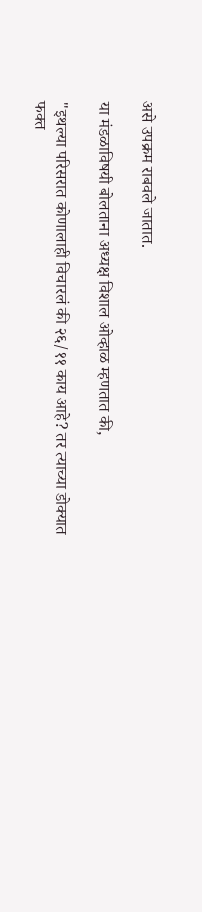असे उपक्रम राबवले जातात.

या मंडळाविषयी बोलताना अध्यक्ष विशाल ओव्हाळ म्हणतात की,

"इथल्या परिसरात कोणालाही विचारलं की २६/११ काय आहे? तर त्याच्या डोक्यात फक्त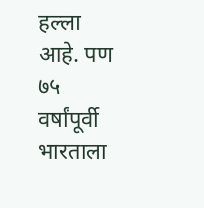हल्ला आहे. पण ७५ वर्षांपूर्वी भारताला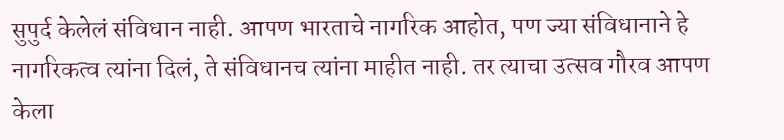सुपुर्द केलेलं संविधान नाही. आपण भारताचे नागरिक आहोत, पण ज्या संविधानाने हे नागरिकत्व त्यांना दिलं, ते संविधानच त्यांना माहीत नाही. तर त्याचा उत्सव गौरव आपण केला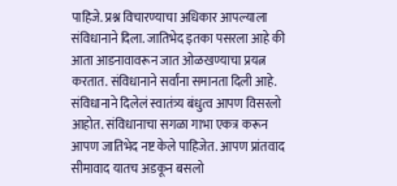पाहिजे. प्रश्न विचारण्याचा अधिकार आपल्याला संविधानाने दिला. जातिभेद इतका पसरला आहे की आता आडनावावरून जात ओळखण्याचा प्रयत्न करतात. संविधानाने सर्वांना समानता दिली आहे. संविधानाने दिलेलं स्वातंत्र्य बंधुत्व आपण विसरलो आहोत. संविधानाचा सगळा गाभा एकत्र करून आपण जातिभेद नष्ट केले पाहिजेत. आपण प्रांतवाद सीमावाद यातच अडकून बसलो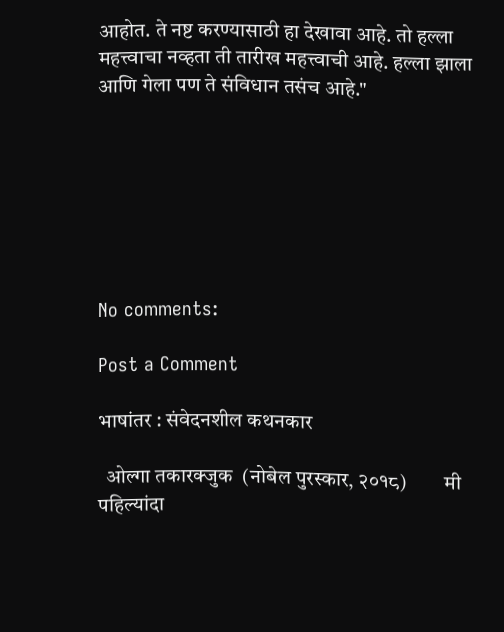आहोत. ते नष्ट करण्यासाठी हा देखावा आहे. तो हल्ला महत्त्वाचा नव्हता ती तारीख महत्त्वाची आहे. हल्ला झाला आणि गेला पण ते संविधान तसंच आहे."







No comments:

Post a Comment

भाषांतर : संवेदनशील कथनकार

  ओल्गा तकारक्जुक  (नोबेल पुरस्कार, २०१८)         मी पहिल्यांदा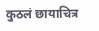कुठलं छायाचित्र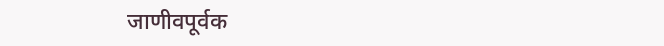जाणीवपूर्वक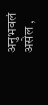अनुभवलं असेल ,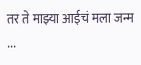तर ते माझ्या आईचं मला जन्म ...